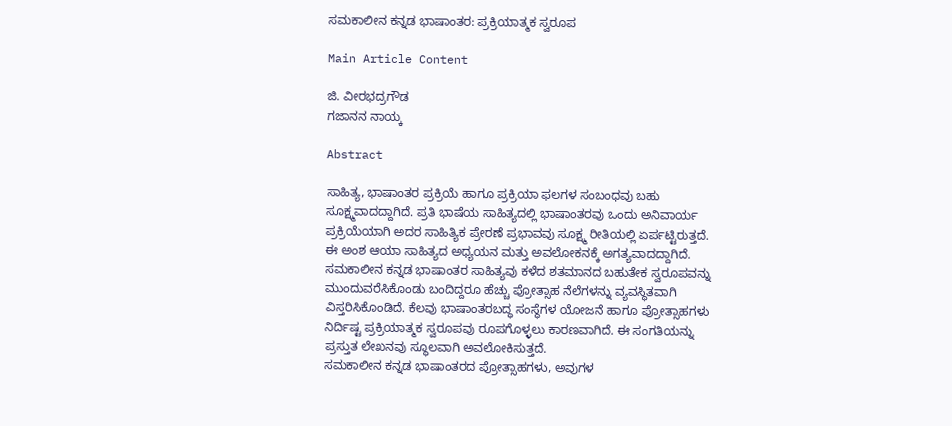ಸಮಕಾಲೀನ ಕನ್ನಡ ಭಾಷಾಂತರ: ಪ್ರಕ್ರಿಯಾತ್ಮಕ ಸ್ವರೂಪ

Main Article Content

ಜಿ. ವೀರಭದ್ರಗೌಡ
ಗಜಾನನ ನಾಯ್ಕ

Abstract

ಸಾಹಿತ್ಯ, ಭಾಷಾಂತರ ಪ್ರಕ್ರಿಯೆ ಹಾಗೂ ಪ್ರಕ್ರಿಯಾ ಫಲಗಳ ಸಂಬಂಧವು ಬಹು ಸೂಕ್ಷ್ಮವಾದದ್ದಾಗಿದೆ. ಪ್ರತಿ ಭಾಷೆಯ ಸಾಹಿತ್ಯದಲ್ಲಿ ಭಾಷಾಂತರವು ಒಂದು ಅನಿವಾರ್ಯ ಪ್ರಕ್ರಿಯೆಯಾಗಿ ಅದರ ಸಾಹಿತ್ಯಿಕ ಪ್ರೇರಣೆ ಪ್ರಭಾವವು ಸೂಕ್ಷ್ಮ ರೀತಿಯಲ್ಲಿ ಏರ್ಪಟ್ಟಿರುತ್ತದೆ. ಈ ಅಂಶ ಆಯಾ ಸಾಹಿತ್ಯದ ಅಧ್ಯಯನ ಮತ್ತು ಅವಲೋಕನಕ್ಕೆ ಅಗತ್ಯವಾದದ್ದಾಗಿದೆ. ಸಮಕಾಲೀನ ಕನ್ನಡ ಭಾಷಾಂತರ ಸಾಹಿತ್ಯವು ಕಳೆದ ಶತಮಾನದ ಬಹುತೇಕ ಸ್ವರೂಪವನ್ನು ಮುಂದುವರೆಸಿಕೊಂಡು ಬಂದಿದ್ದರೂ ಹೆಚ್ಚು ಪ್ರೋತ್ಸಾಹ ನೆಲೆಗಳನ್ನು ವ್ಯವಸ್ಥಿತವಾಗಿ ವಿಸ್ತರಿಸಿಕೊಂಡಿದೆ. ಕೆಲವು ಭಾಷಾಂತರಬದ್ಧ ಸಂಸ್ಥೆಗಳ ಯೋಜನೆ ಹಾಗೂ ಪ್ರೋತ್ಸಾಹಗಳು ನಿರ್ದಿಷ್ಟ ಪ್ರಕ್ರಿಯಾತ್ಮಕ ಸ್ವರೂಪವು ರೂಪಗೊಳ್ಳಲು ಕಾರಣವಾಗಿದೆ. ಈ ಸಂಗತಿಯನ್ನು ಪ್ರಸ್ತುತ ಲೇಖನವು ಸ್ಥೂಲವಾಗಿ ಅವಲೋಕಿಸುತ್ತದೆ.
ಸಮಕಾಲೀನ ಕನ್ನಡ ಭಾಷಾಂತರದ ಪ್ರೋತ್ಸಾಹಗಳು, ಅವುಗಳ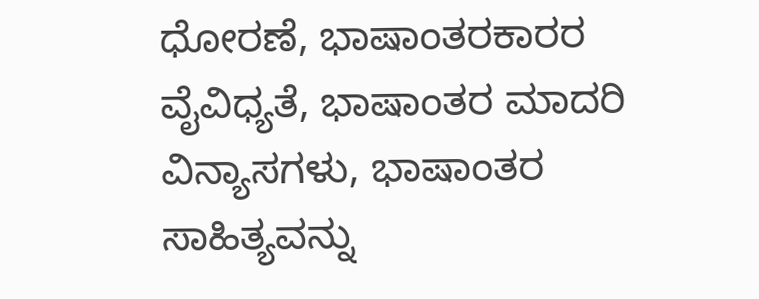ಧೋರಣೆ, ಭಾಷಾಂತರಕಾರರ ವೈವಿಧ್ಯತೆ, ಭಾಷಾಂತರ ಮಾದರಿ ವಿನ್ಯಾಸಗಳು, ಭಾಷಾಂತರ ಸಾಹಿತ್ಯವನ್ನು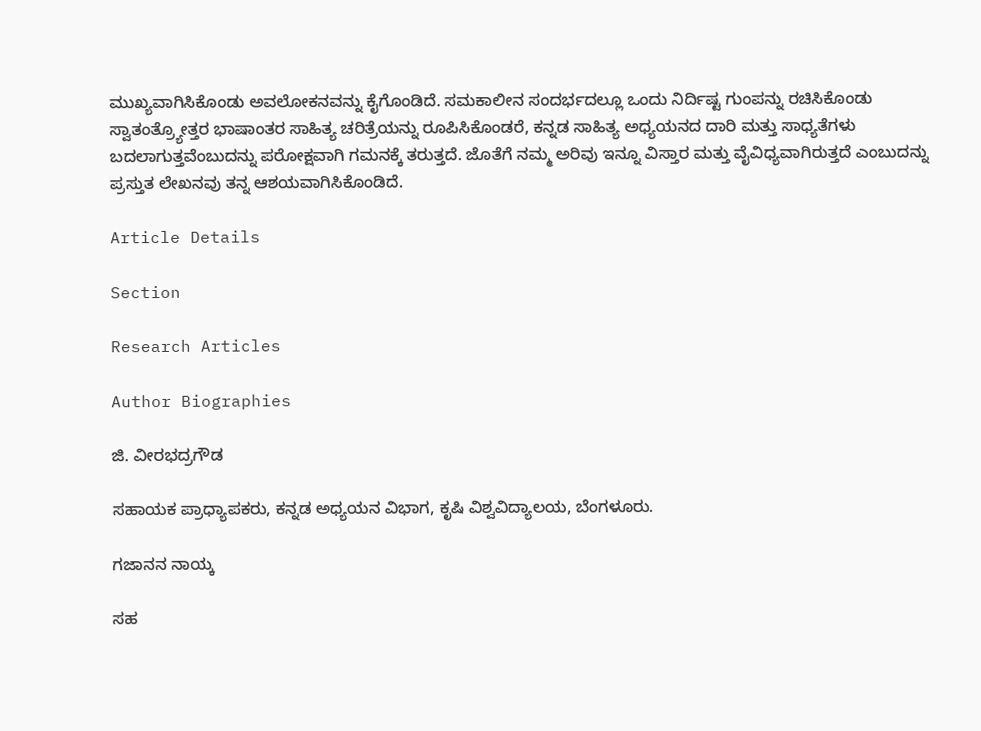ಮುಖ್ಯವಾಗಿಸಿಕೊಂಡು ಅವಲೋಕನವನ್ನು ಕೈಗೊಂಡಿದೆ. ಸಮಕಾಲೀನ ಸಂದರ್ಭದಲ್ಲೂ ಒಂದು ನಿರ್ದಿಷ್ಟ ಗುಂಪನ್ನು ರಚಿಸಿಕೊಂಡು ಸ್ವಾತಂತ್ರ್ಯೋತ್ತರ ಭಾಷಾಂತರ ಸಾಹಿತ್ಯ ಚರಿತ್ರೆಯನ್ನು ರೂಪಿಸಿಕೊಂಡರೆ, ಕನ್ನಡ ಸಾಹಿತ್ಯ ಅಧ್ಯಯನದ ದಾರಿ ಮತ್ತು ಸಾಧ್ಯತೆಗಳು ಬದಲಾಗುತ್ತವೆಂಬುದನ್ನು ಪರೋಕ್ಷವಾಗಿ ಗಮನಕ್ಕೆ ತರುತ್ತದೆ. ಜೊತೆಗೆ ನಮ್ಮ ಅರಿವು ಇನ್ನೂ ವಿಸ್ತಾರ ಮತ್ತು ವೈವಿಧ್ಯವಾಗಿರುತ್ತದೆ ಎಂಬುದನ್ನು ಪ್ರಸ್ತುತ ಲೇಖನವು ತನ್ನ ಆಶಯವಾಗಿಸಿಕೊಂಡಿದೆ.

Article Details

Section

Research Articles

Author Biographies

ಜಿ. ವೀರಭದ್ರಗೌಡ

ಸಹಾಯಕ ಪ್ರಾಧ್ಯಾಪಕರು, ಕನ್ನಡ ಅಧ್ಯಯನ ವಿಭಾಗ, ಕೃಷಿ ವಿಶ್ವವಿದ್ಯಾಲಯ, ಬೆಂಗಳೂರು.

ಗಜಾನನ ನಾಯ್ಕ

ಸಹ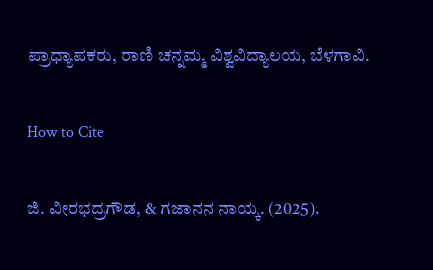ಪ್ರಾಧ್ಯಾಪಕರು, ರಾಣಿ ಚನ್ನಮ್ಮ ವಿಶ್ವವಿದ್ಯಾಲಯ, ಬೆಳಗಾವಿ.

How to Cite

ಜಿ. ವೀರಭದ್ರಗೌಡ, & ಗಜಾನನ ನಾಯ್ಕ. (2025).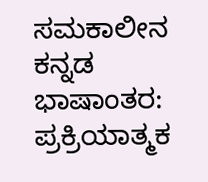ಸಮಕಾಲೀನ ಕನ್ನಡ ಭಾಷಾಂತರ: ಪ್ರಕ್ರಿಯಾತ್ಮಕ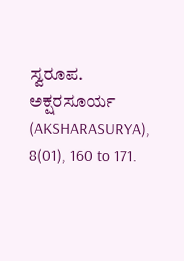ಸ್ವರೂಪ. ಅಕ್ಷರಸೂರ್ಯ (AKSHARASURYA), 8(01), 160 to 171.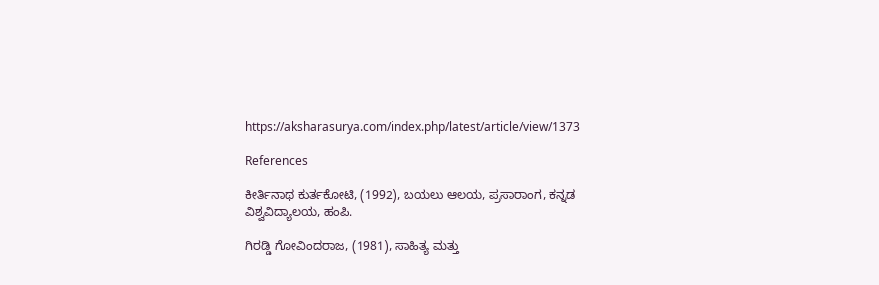https://aksharasurya.com/index.php/latest/article/view/1373

References

ಕೀರ್ತಿನಾಥ ಕುರ್ತಕೋಟಿ, (1992), ಬಯಲು ಆಲಯ, ಪ್ರಸಾರಾಂಗ, ಕನ್ನಡ ವಿಶ್ವವಿದ್ಯಾಲಯ, ಹಂಪಿ.

ಗಿರಡ್ಡಿ ಗೋವಿಂದರಾಜ, (1981), ಸಾಹಿತ್ಯ ಮತ್ತು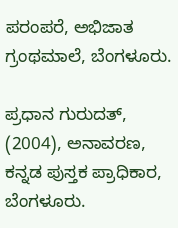ಪರಂಪರೆ, ಅಭಿಜಾತ ಗ್ರಂಥಮಾಲೆ, ಬೆಂಗಳೂರು.

ಪ್ರಧಾನ ಗುರುದತ್, (2004), ಅನಾವರಣ, ಕನ್ನಡ ಪುಸ್ತಕ ಪ್ರಾಧಿಕಾರ, ಬೆಂಗಳೂರು.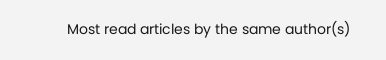Most read articles by the same author(s)